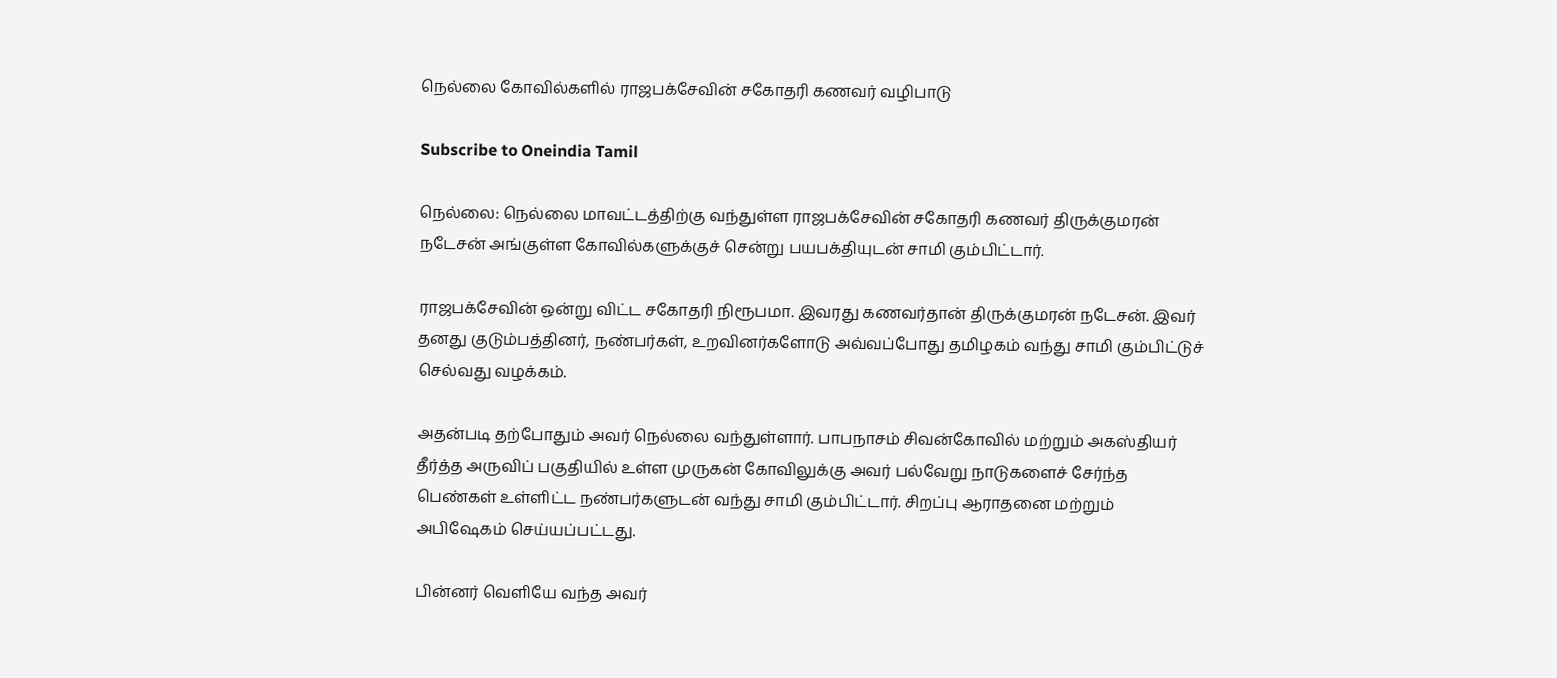நெல்லை கோவில்களில் ராஜபக்சேவின் சகோதரி கணவர் வழிபாடு

Subscribe to Oneindia Tamil

நெல்லை: நெல்லை மாவட்டத்திற்கு வந்துள்ள ராஜபக்சேவின் சகோதரி கணவர் திருக்குமரன் நடேசன் அங்குள்ள கோவில்களுக்குச் சென்று பயபக்தியுடன் சாமி கும்பிட்டார்.

ராஜபக்சேவின் ஒன்று விட்ட சகோதரி நிரூபமா. இவரது கணவர்தான் திருக்குமரன் நடேசன். இவர் தனது குடும்பத்தினர், நண்பர்கள், உறவினர்களோடு அவ்வப்போது தமிழகம் வந்து சாமி கும்பிட்டுச் செல்வது வழக்கம்.

அதன்படி தற்போதும் அவர் நெல்லை வந்துள்ளார். பாபநாசம் சிவன்கோவில் மற்றும் அகஸ்தியர் தீர்த்த அருவிப் பகுதியில் உள்ள முருகன் கோவிலுக்கு அவர் பல்வேறு நாடுகளைச் சேர்ந்த பெண்கள் உள்ளிட்ட நண்பர்களுடன் வந்து சாமி கும்பிட்டார். சிறப்பு ஆராதனை மற்றும் அபிஷேகம் செய்யப்பட்டது.

பின்னர் வெளியே வந்த அவர்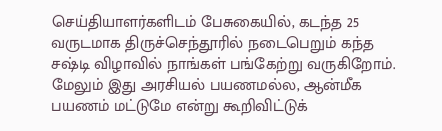செய்தியாளர்களிடம் பேசுகையில், கடந்த 25 வருடமாக திருச்செந்தூரில் நடைபெறும் கந்த சஷ்டி விழாவில் நாங்கள் பங்கேற்று வருகிறோம். மேலும் இது அரசியல் பயணமல்ல, ஆன்மீக பயணம் மட்டுமே என்று கூறிவிட்டுக்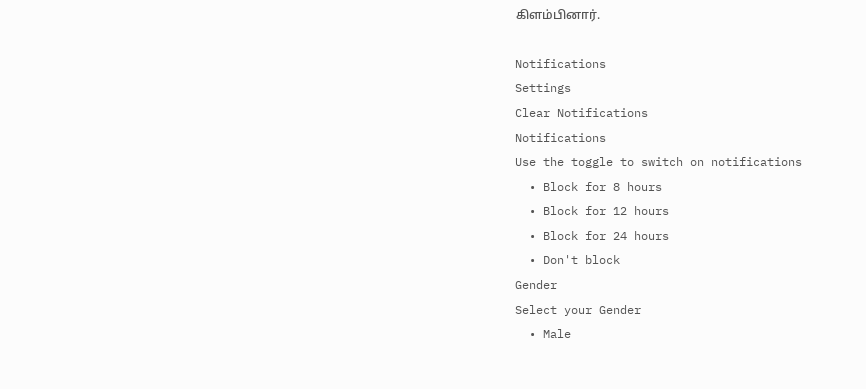கிளம்பினார்.

Notifications
Settings
Clear Notifications
Notifications
Use the toggle to switch on notifications
  • Block for 8 hours
  • Block for 12 hours
  • Block for 24 hours
  • Don't block
Gender
Select your Gender
  • Male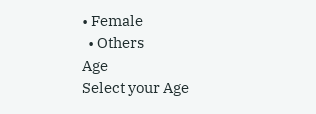• Female
  • Others
Age
Select your Age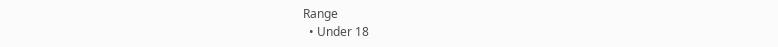Range
  • Under 18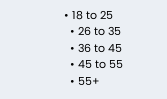• 18 to 25
  • 26 to 35
  • 36 to 45
  • 45 to 55
  • 55+